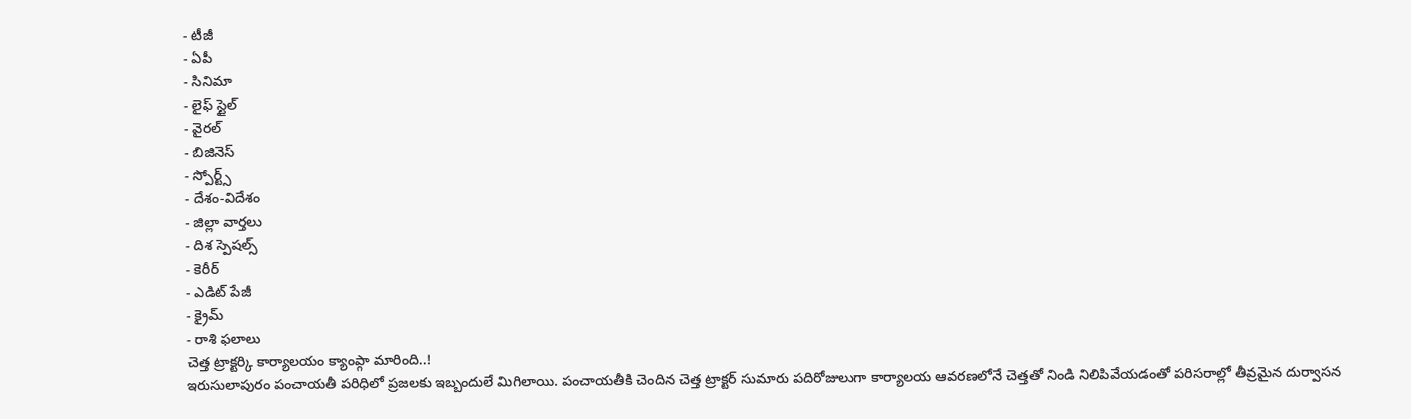- టీజీ
- ఏపీ
- సినిమా
- లైఫ్ స్టైల్
- వైరల్
- బిజినెస్
- స్పోర్ట్స్
- దేశం-విదేశం
- జిల్లా వార్తలు
- దిశ స్పెషల్స్
- కెరీర్
- ఎడిట్ పేజీ
- క్రైమ్
- రాశి ఫలాలు
చెత్త ట్రాక్టర్కి కార్యాలయం క్యాంప్గా మారింది..!
ఇరుసులాపురం పంచాయతీ పరిధిలో ప్రజలకు ఇబ్బందులే మిగిలాయి. పంచాయతీకి చెందిన చెత్త ట్రాక్టర్ సుమారు పదిరోజులుగా కార్యాలయ ఆవరణలోనే చెత్తతో నిండి నిలిపివేయడంతో పరిసరాల్లో తీవ్రమైన దుర్వాసన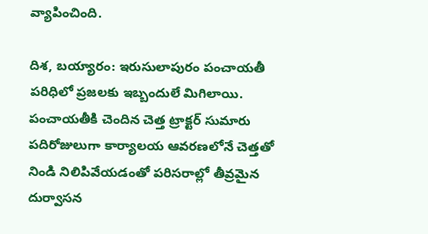వ్యాపించింది.

దిశ, బయ్యారం: ఇరుసులాపురం పంచాయతీ పరిధిలో ప్రజలకు ఇబ్బందులే మిగిలాయి. పంచాయతీకి చెందిన చెత్త ట్రాక్టర్ సుమారు పదిరోజులుగా కార్యాలయ ఆవరణలోనే చెత్తతో నిండి నిలిపివేయడంతో పరిసరాల్లో తీవ్రమైన దుర్వాసన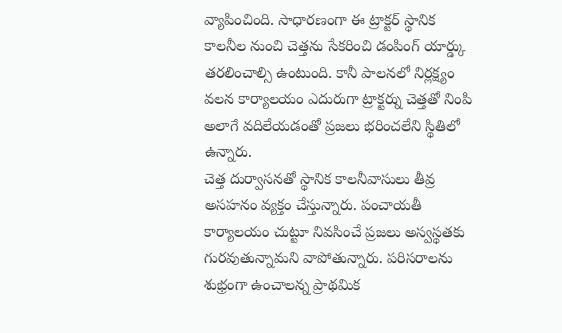వ్యాపించింది. సాధారణంగా ఈ ట్రాక్టర్ స్థానిక కాలనీల నుంచి చెత్తను సేకరించి డంపింగ్ యార్డ్కు తరలించాల్సి ఉంటుంది. కానీ పాలనలో నిర్లక్ష్యం వలన కార్యాలయం ఎదురుగా ట్రాక్టర్ను చెత్తతో నింపి అలాగే వదిలేయడంతో ప్రజలు భరించలేని స్థితిలో ఉన్నారు.
చెత్త దుర్వాసనతో స్థానిక కాలనీవాసులు తీవ్ర అసహనం వ్యక్తం చేస్తున్నారు. పంచాయతీ కార్యాలయం చుట్టూ నివసించే ప్రజలు అస్వస్థతకు గురవుతున్నామని వాపోతున్నారు. పరిసరాలను శుభ్రంగా ఉంచాలన్న ప్రాథమిక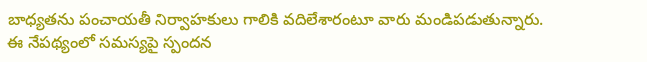బాధ్యతను పంచాయతీ నిర్వాహకులు గాలికి వదిలేశారంటూ వారు మండిపడుతున్నారు.
ఈ నేపథ్యంలో సమస్యపై స్పందన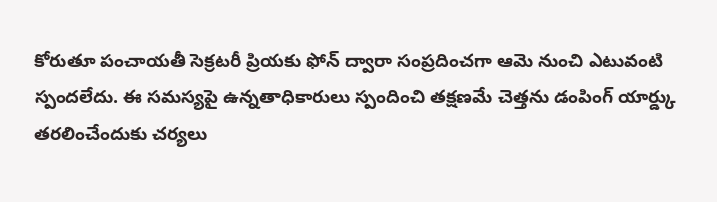కోరుతూ పంచాయతీ సెక్రటరీ ప్రియకు ఫోన్ ద్వారా సంప్రదించగా ఆమె నుంచి ఎటువంటి స్పందలేదు. ఈ సమస్యపై ఉన్నతాధికారులు స్పందించి తక్షణమే చెత్తను డంపింగ్ యార్డ్కు తరలించేందుకు చర్యలు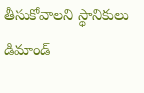తీసుకోవాలని స్థానికులు డిమాండ్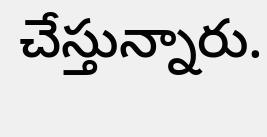చేస్తున్నారు.